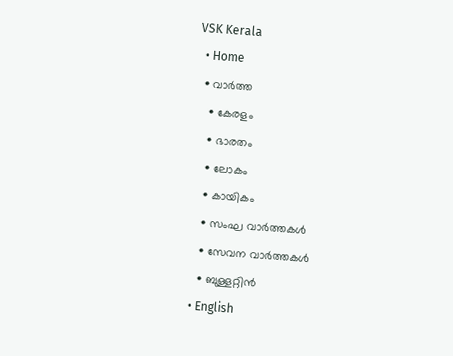VSK Kerala
  • Home
  • വാര്‍ത്ത
    • കേരളം
    • ഭാരതം
    • ലോകം
    • കായികം
    • സംഘ വാര്‍ത്തകള്‍
    • സേവന വാര്‍ത്തകള്‍
    • ബുള്ളറ്റിൻ
  • English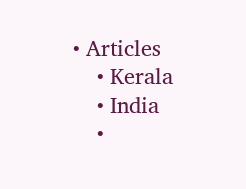• Articles
    • Kerala
    • India
    •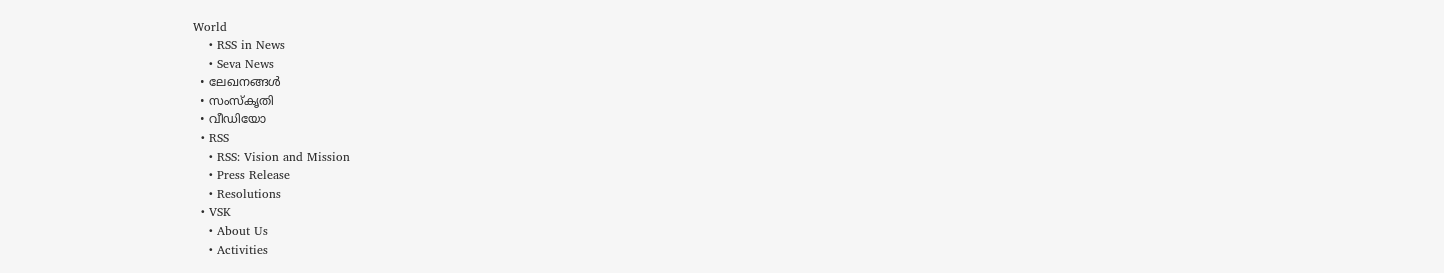World
    • RSS in News
    • Seva News
  • ലേഖനങ്ങള്‍
  • സംസ്കൃതി
  • വീഡിയോ
  • RSS
    • RSS: Vision and Mission
    • Press Release
    • Resolutions
  • VSK
    • About Us
    • Activities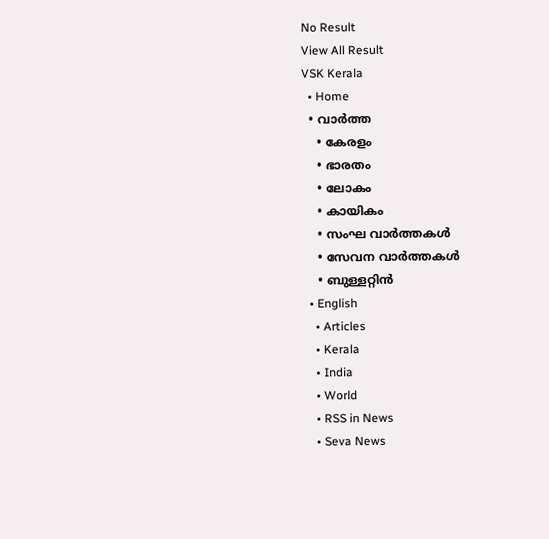No Result
View All Result
VSK Kerala
  • Home
  • വാര്‍ത്ത
    • കേരളം
    • ഭാരതം
    • ലോകം
    • കായികം
    • സംഘ വാര്‍ത്തകള്‍
    • സേവന വാര്‍ത്തകള്‍
    • ബുള്ളറ്റിൻ
  • English
    • Articles
    • Kerala
    • India
    • World
    • RSS in News
    • Seva News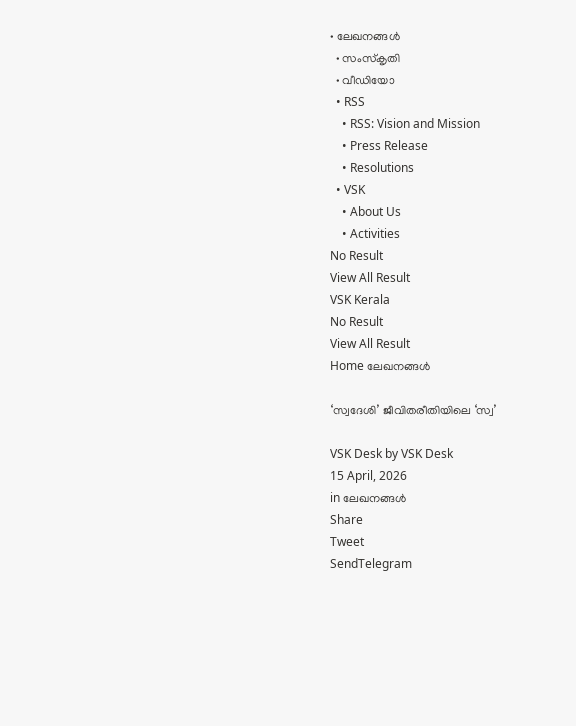• ലേഖനങ്ങള്‍
  • സംസ്കൃതി
  • വീഡിയോ
  • RSS
    • RSS: Vision and Mission
    • Press Release
    • Resolutions
  • VSK
    • About Us
    • Activities
No Result
View All Result
VSK Kerala
No Result
View All Result
Home ലേഖനങ്ങള്‍

‘സ്വദേശി’ ജീവിതരീതിയിലെ ‘സ്വ’

VSK Desk by VSK Desk
15 April, 2026
in ലേഖനങ്ങള്‍
Share
Tweet
SendTelegram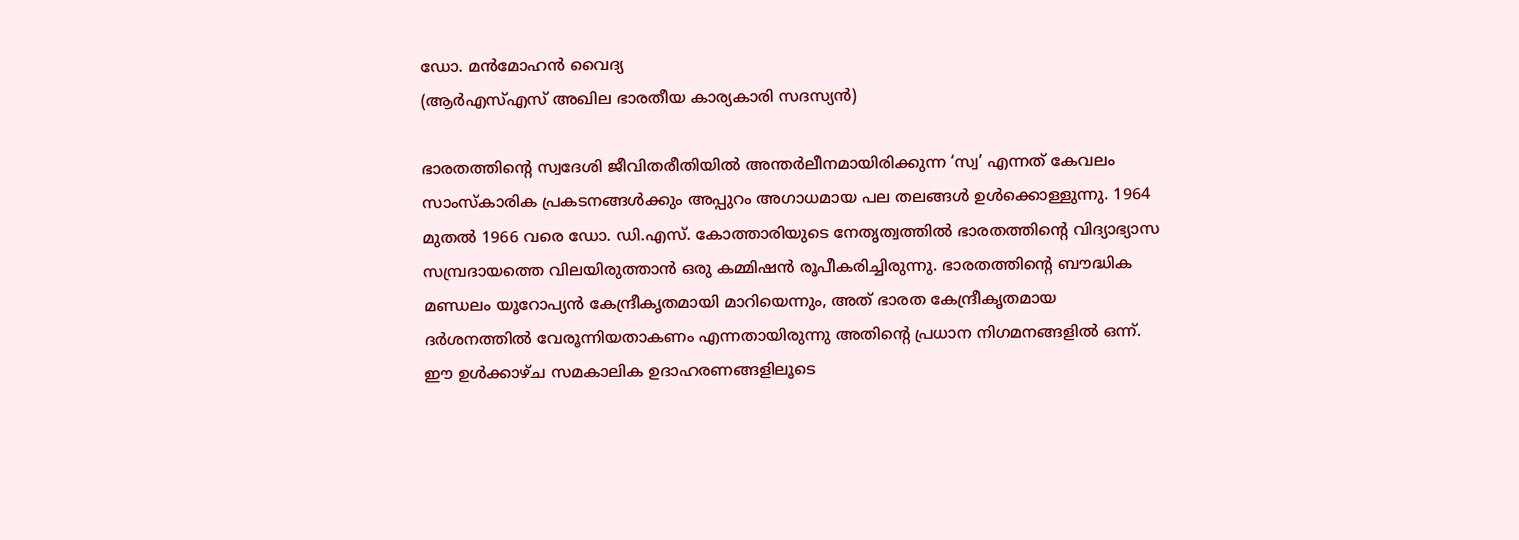ഡോ. മന്‍മോഹന്‍ വൈദ്യ
(ആര്‍എസ്എസ് അഖില ഭാരതീയ കാര്യകാരി സദസ്യന്‍)

ഭാരതത്തിന്റെ സ്വദേശി ജീവിതരീതിയില്‍ അന്തര്‍ലീനമായിരിക്കുന്ന ‘സ്വ’ എന്നത് കേവലം സാംസ്‌കാരിക പ്രകടനങ്ങള്‍ക്കും അപ്പുറം അഗാധമായ പല തലങ്ങള്‍ ഉള്‍ക്കൊള്ളുന്നു. 1964 മുതല്‍ 1966 വരെ ഡോ. ഡി.എസ്. കോത്താരിയുടെ നേതൃത്വത്തില്‍ ഭാരതത്തിന്റെ വിദ്യാഭ്യാസ സമ്പ്രദായത്തെ വിലയിരുത്താന്‍ ഒരു കമ്മിഷന്‍ രൂപീകരിച്ചിരുന്നു. ഭാരതത്തിന്റെ ബൗദ്ധിക മണ്ഡലം യൂറോപ്യന്‍ കേന്ദ്രീകൃതമായി മാറിയെന്നും, അത് ഭാരത കേന്ദ്രീകൃതമായ ദര്‍ശനത്തില്‍ വേരൂന്നിയതാകണം എന്നതായിരുന്നു അതിന്റെ പ്രധാന നിഗമനങ്ങളില്‍ ഒന്ന്.
ഈ ഉള്‍ക്കാഴ്ച സമകാലിക ഉദാഹരണങ്ങളിലൂടെ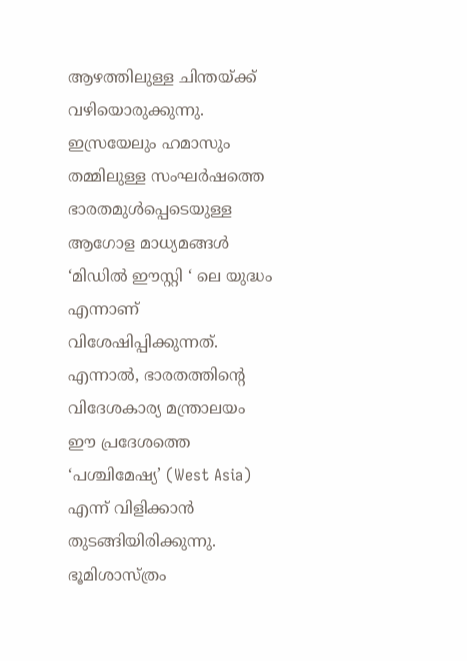ആഴത്തിലുള്ള ചിന്തയ്ക്ക് വഴിയൊരുക്കുന്നു. ഇസ്രയേലും ഹമാസും തമ്മിലുള്ള സംഘര്‍ഷത്തെ ഭാരതമുള്‍പ്പെടെയുള്ള ആഗോള മാധ്യമങ്ങള്‍ ‘മിഡില്‍ ഈസ്റ്റി ‘ ലെ യുദ്ധം എന്നാണ് വിശേഷിപ്പിക്കുന്നത്. എന്നാല്‍, ഭാരതത്തിന്റെ വിദേശകാര്യ മന്ത്രാലയം ഈ പ്രദേശത്തെ ‘പശ്ചിമേഷ്യ’ (West Asia) എന്ന് വിളിക്കാന്‍ തുടങ്ങിയിരിക്കുന്നു. ഭൂമിശാസ്ത്രം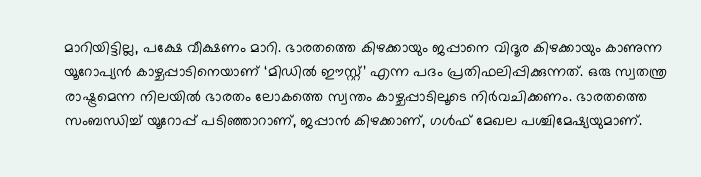മാറിയിട്ടില്ല, പക്ഷേ വീക്ഷണം മാറി. ഭാരതത്തെ കിഴക്കായും ജപ്പാനെ വിദൂര കിഴക്കായും കാണുന്ന യൂറോപ്യന്‍ കാഴ്ചപ്പാടിനെയാണ് ‘മിഡില്‍ ഈസ്റ്റ്’ എന്ന പദം പ്രതിഫലിപ്പിക്കുന്നത്. ഒരു സ്വതന്ത്ര രാഷ്ട്രമെന്ന നിലയില്‍ ഭാരതം ലോകത്തെ സ്വന്തം കാഴ്ചപ്പാടിലൂടെ നിര്‍വചിക്കണം. ഭാരതത്തെ സംബന്ധിച്ച് യൂറോപ്പ് പടിഞ്ഞാറാണ്, ജപ്പാന്‍ കിഴക്കാണ്, ഗള്‍ഫ് മേഖല പശ്ചിമേഷ്യയുമാണ്.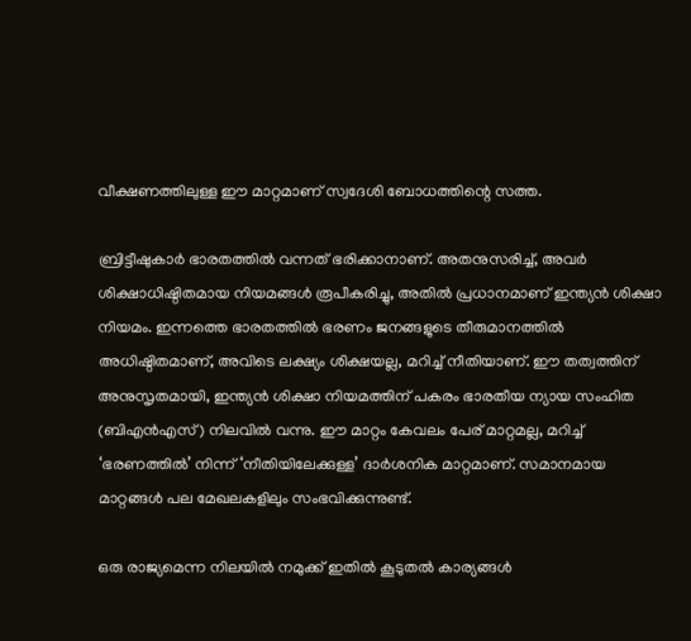വീക്ഷണത്തിലുള്ള ഈ മാറ്റമാണ് സ്വദേശി ബോധത്തിന്റെ സത്ത.

ബ്രിട്ടീഷുകാര്‍ ഭാരതത്തില്‍ വന്നത് ഭരിക്കാനാണ്. അതനുസരിച്ച്, അവര്‍ ശിക്ഷാധിഷ്ഠിതമായ നിയമങ്ങള്‍ രൂപീകരിച്ചു, അതില്‍ പ്രധാനമാണ് ഇന്ത്യന്‍ ശിക്ഷാ നിയമം. ഇന്നത്തെ ഭാരതത്തില്‍ ഭരണം ജനങ്ങളുടെ തീരുമാനത്തില്‍ അധിഷ്ഠിതമാണ്, അവിടെ ലക്ഷ്യം ശിക്ഷയല്ല, മറിച്ച് നീതിയാണ്. ഈ തത്വത്തിന് അനുസൃതമായി, ഇന്ത്യന്‍ ശിക്ഷാ നിയമത്തിന് പകരം ഭാരതീയ ന്യായ സംഹിത (ബിഎന്‍എസ്) നിലവില്‍ വന്നു. ഈ മാറ്റം കേവലം പേര് മാറ്റമല്ല, മറിച്ച് ‘ഭരണത്തില്‍’ നിന്ന് ‘നീതിയിലേക്കുള്ള’ ദാര്‍ശനിക മാറ്റമാണ്. സമാനമായ മാറ്റങ്ങള്‍ പല മേഖലകളിലും സംഭവിക്കുന്നുണ്ട്.

ഒരു രാജ്യമെന്ന നിലയില്‍ നമുക്ക് ഇതില്‍ കൂടുതല്‍ കാര്യങ്ങള്‍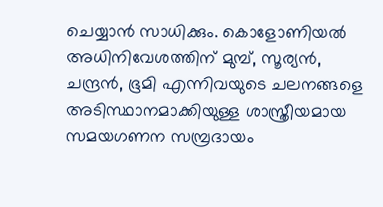ചെയ്യാന്‍ സാധിക്കും. കൊളോണിയല്‍ അധിനിവേശത്തിന് മുമ്പ്, സൂര്യന്‍, ചന്ദ്രന്‍, ഭൂമി എന്നിവയുടെ ചലനങ്ങളെ അടിസ്ഥാനമാക്കിയുള്ള ശാസ്ത്രീയമായ സമയഗണന സമ്പ്രദായം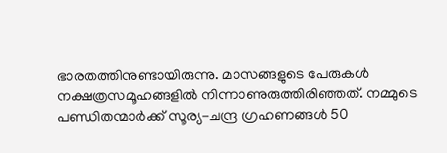ഭാരതത്തിനുണ്ടായിരുന്നു. മാസങ്ങളുടെ പേരുകള്‍ നക്ഷത്രസമൂഹങ്ങളില്‍ നിന്നാണുരുത്തിരിഞ്ഞത്. നമ്മുടെ പണ്ഡിതന്മാര്‍ക്ക് സൂര്യ-ചന്ദ്ര ഗ്രഹണങ്ങള്‍ 50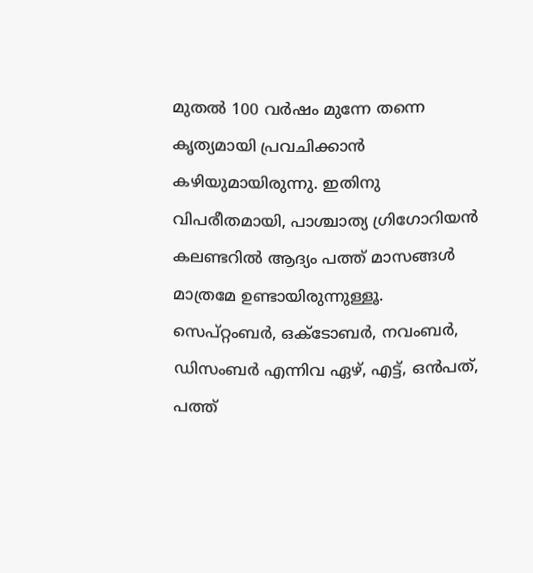മുതല്‍ 100 വര്‍ഷം മുന്നേ തന്നെ കൃത്യമായി പ്രവചിക്കാന്‍ കഴിയുമായിരുന്നു. ഇതിനു വിപരീതമായി, പാശ്ചാത്യ ഗ്രിഗോറിയന്‍ കലണ്ടറില്‍ ആദ്യം പത്ത് മാസങ്ങള്‍ മാത്രമേ ഉണ്ടായിരുന്നുള്ളൂ. സെപ്റ്റംബര്‍, ഒക്ടോബര്‍, നവംബര്‍, ഡിസംബര്‍ എന്നിവ ഏഴ്, എട്ട്, ഒന്‍പത്, പത്ത്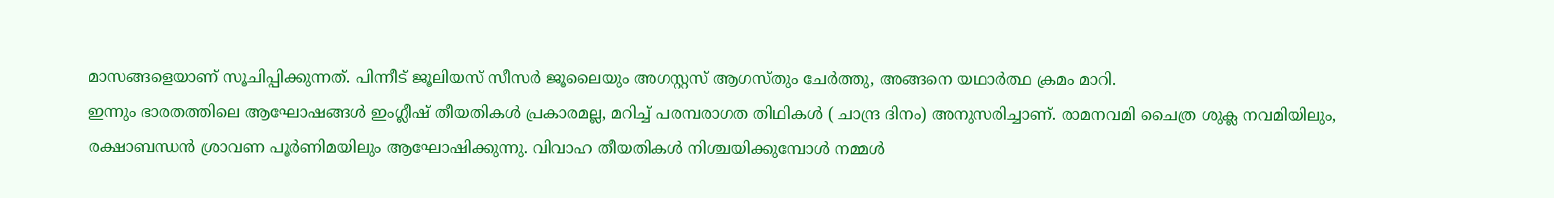മാസങ്ങളെയാണ് സൂചിപ്പിക്കുന്നത്. പിന്നീട് ജൂലിയസ് സീസര്‍ ജൂലൈയും അഗസ്റ്റസ് ആഗസ്തും ചേര്‍ത്തു, അങ്ങനെ യഥാര്‍ത്ഥ ക്രമം മാറി.
ഇന്നും ഭാരതത്തിലെ ആഘോഷങ്ങള്‍ ഇംഗ്ലീഷ് തീയതികള്‍ പ്രകാരമല്ല, മറിച്ച് പരമ്പരാഗത തിഥികള്‍ ( ചാന്ദ്ര ദിനം) അനുസരിച്ചാണ്. രാമനവമി ചൈത്ര ശുക്ല നവമിയിലും, രക്ഷാബന്ധന്‍ ശ്രാവണ പൂര്‍ണിമയിലും ആഘോഷിക്കുന്നു. വിവാഹ തീയതികള്‍ നിശ്ചയിക്കുമ്പോള്‍ നമ്മള്‍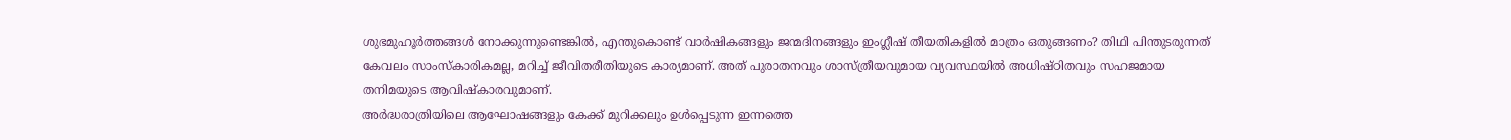ശുഭമുഹൂര്‍ത്തങ്ങള്‍ നോക്കുന്നുണ്ടെങ്കില്‍, എന്തുകൊണ്ട് വാര്‍ഷികങ്ങളും ജന്മദിനങ്ങളും ഇംഗ്ലീഷ് തീയതികളില്‍ മാത്രം ഒതുങ്ങണം? തിഥി പിന്തുടരുന്നത് കേവലം സാംസ്‌കാരികമല്ല, മറിച്ച് ജീവിതരീതിയുടെ കാര്യമാണ്. അത് പുരാതനവും ശാസ്ത്രീയവുമായ വ്യവസ്ഥയില്‍ അധിഷ്ഠിതവും സഹജമായ തനിമയുടെ ആവിഷ്‌കാരവുമാണ്.
അര്‍ദ്ധരാത്രിയിലെ ആഘോഷങ്ങളും കേക്ക് മുറിക്കലും ഉള്‍പ്പെടുന്ന ഇന്നത്തെ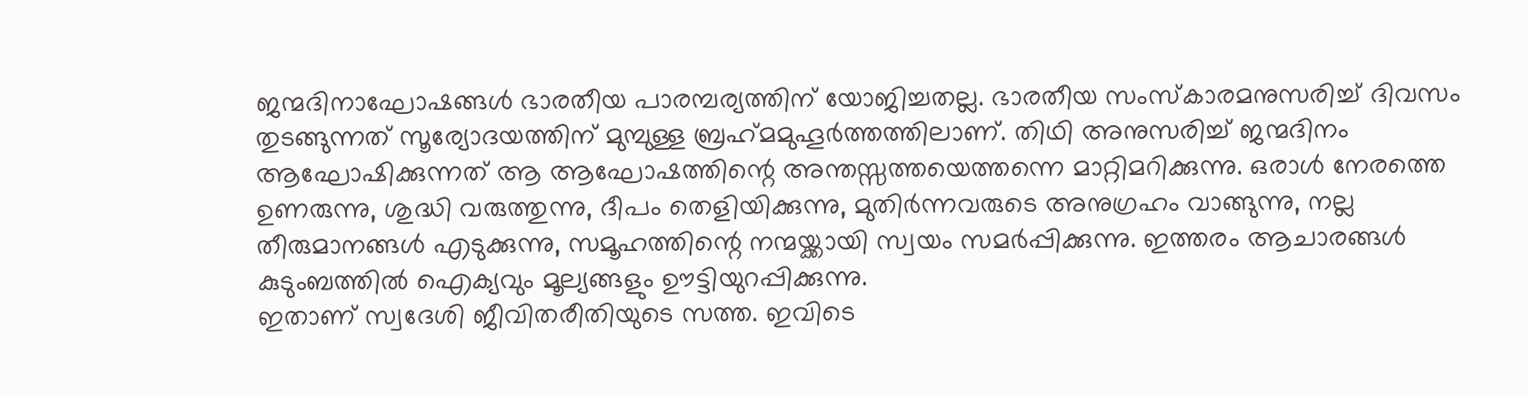ജന്മദിനാഘോഷങ്ങള്‍ ഭാരതീയ പാരമ്പര്യത്തിന് യോജിച്ചതല്ല. ഭാരതീയ സംസ്‌കാരമനുസരിച്ച് ദിവസം തുടങ്ങുന്നത് സൂര്യോദയത്തിന് മുമ്പുള്ള ബ്രഹ്‌മമുഹൂര്‍ത്തത്തിലാണ്. തിഥി അനുസരിച്ച് ജന്മദിനം ആഘോഷിക്കുന്നത് ആ ആഘോഷത്തിന്റെ അന്തസ്സത്തയെത്തന്നെ മാറ്റിമറിക്കുന്നു. ഒരാള്‍ നേരത്തെ ഉണരുന്നു, ശുദ്ധി വരുത്തുന്നു, ദീപം തെളിയിക്കുന്നു, മുതിര്‍ന്നവരുടെ അനുഗ്രഹം വാങ്ങുന്നു, നല്ല തീരുമാനങ്ങള്‍ എടുക്കുന്നു, സമൂഹത്തിന്റെ നന്മയ്ക്കായി സ്വയം സമര്‍പ്പിക്കുന്നു. ഇത്തരം ആചാരങ്ങള്‍ കുടുംബത്തില്‍ ഐക്യവും മൂല്യങ്ങളും ഊട്ടിയുറപ്പിക്കുന്നു.
ഇതാണ് സ്വദേശി ജീവിതരീതിയുടെ സത്ത. ഇവിടെ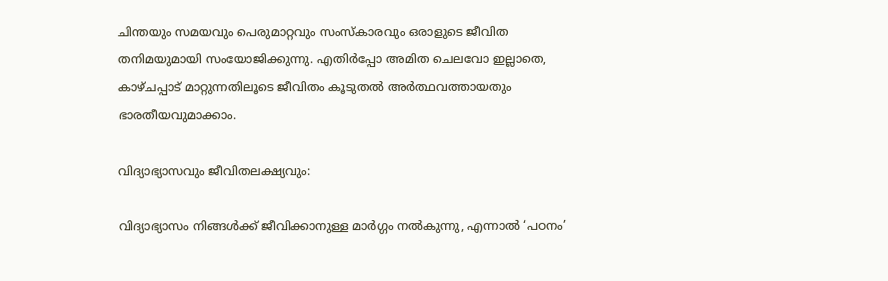ചിന്തയും സമയവും പെരുമാറ്റവും സംസ്‌കാരവും ഒരാളുടെ ജീവിത തനിമയുമായി സംയോജിക്കുന്നു. എതിര്‍പ്പോ അമിത ചെലവോ ഇല്ലാതെ, കാഴ്ചപ്പാട് മാറ്റുന്നതിലൂടെ ജീവിതം കൂടുതല്‍ അര്‍ത്ഥവത്തായതും ഭാരതീയവുമാക്കാം.

വിദ്യാഭ്യാസവും ജീവിതലക്ഷ്യവും:

വിദ്യാഭ്യാസം നിങ്ങള്‍ക്ക് ജീവിക്കാനുള്ള മാര്‍ഗ്ഗം നല്‍കുന്നു, എന്നാല്‍ ‘പഠനം’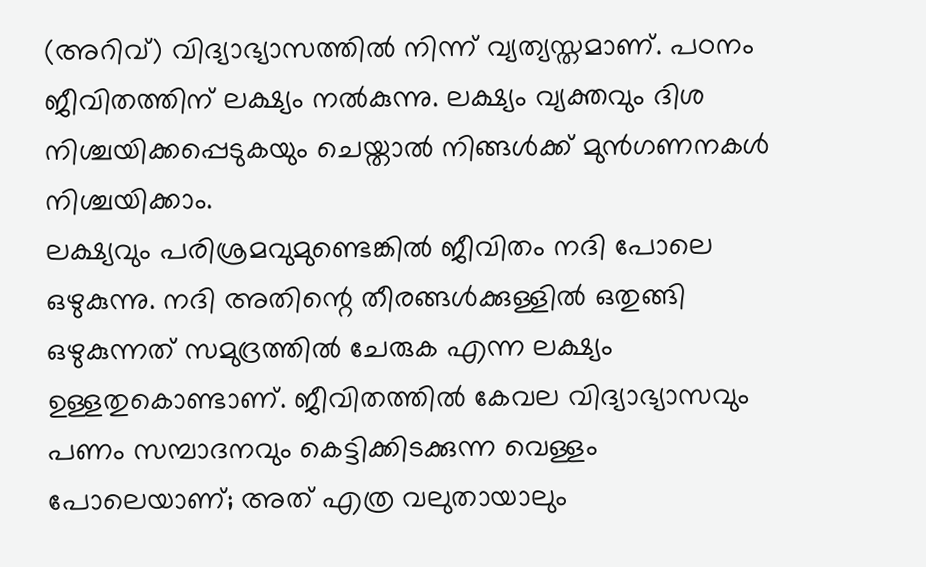(അറിവ്) വിദ്യാഭ്യാസത്തില്‍ നിന്ന് വ്യത്യസ്തമാണ്. പഠനം ജീവിതത്തിന് ലക്ഷ്യം നല്‍കുന്നു. ലക്ഷ്യം വ്യക്തവും ദിശ നിശ്ചയിക്കപ്പെടുകയും ചെയ്താല്‍ നിങ്ങള്‍ക്ക് മുന്‍ഗണനകള്‍ നിശ്ചയിക്കാം.
ലക്ഷ്യവും പരിശ്രമവുമുണ്ടെങ്കില്‍ ജീവിതം നദി പോലെ ഒഴുകുന്നു. നദി അതിന്റെ തീരങ്ങള്‍ക്കുള്ളില്‍ ഒതുങ്ങി ഒഴുകുന്നത് സമുദ്രത്തില്‍ ചേരുക എന്ന ലക്ഷ്യം ഉള്ളതുകൊണ്ടാണ്. ജീവിതത്തില്‍ കേവല വിദ്യാഭ്യാസവും പണം സമ്പാദനവും കെട്ടിക്കിടക്കുന്ന വെള്ളം പോലെയാണ്; അത് എത്ര വലുതായാലും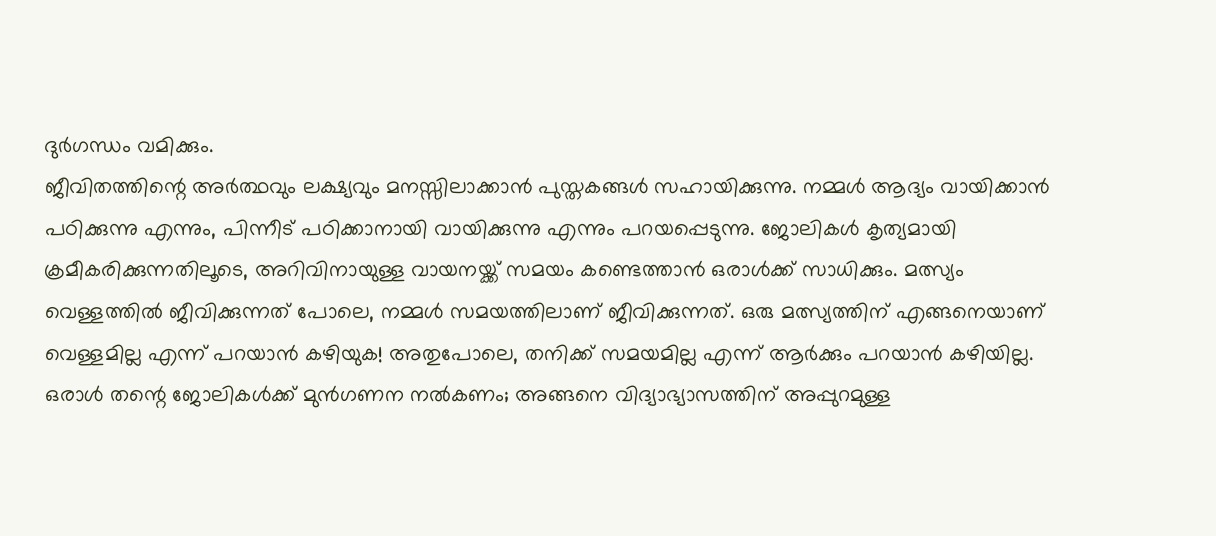ദുര്‍ഗന്ധം വമിക്കും.
ജീവിതത്തിന്റെ അര്‍ത്ഥവും ലക്ഷ്യവും മനസ്സിലാക്കാന്‍ പുസ്തകങ്ങള്‍ സഹായിക്കുന്നു. നമ്മള്‍ ആദ്യം വായിക്കാന്‍ പഠിക്കുന്നു എന്നും, പിന്നീട് പഠിക്കാനായി വായിക്കുന്നു എന്നും പറയപ്പെടുന്നു. ജോലികള്‍ കൃത്യമായി ക്രമീകരിക്കുന്നതിലൂടെ, അറിവിനായുള്ള വായനയ്ക്ക് സമയം കണ്ടെത്താന്‍ ഒരാള്‍ക്ക് സാധിക്കും. മത്സ്യം വെള്ളത്തില്‍ ജീവിക്കുന്നത് പോലെ, നമ്മള്‍ സമയത്തിലാണ് ജീവിക്കുന്നത്. ഒരു മത്സ്യത്തിന് എങ്ങനെയാണ് വെള്ളമില്ല എന്ന് പറയാന്‍ കഴിയുക! അതുപോലെ, തനിക്ക് സമയമില്ല എന്ന് ആര്‍ക്കും പറയാന്‍ കഴിയില്ല. ഒരാള്‍ തന്റെ ജോലികള്‍ക്ക് മുന്‍ഗണന നല്‍കണം; അങ്ങനെ വിദ്യാഭ്യാസത്തിന് അപ്പുറമുള്ള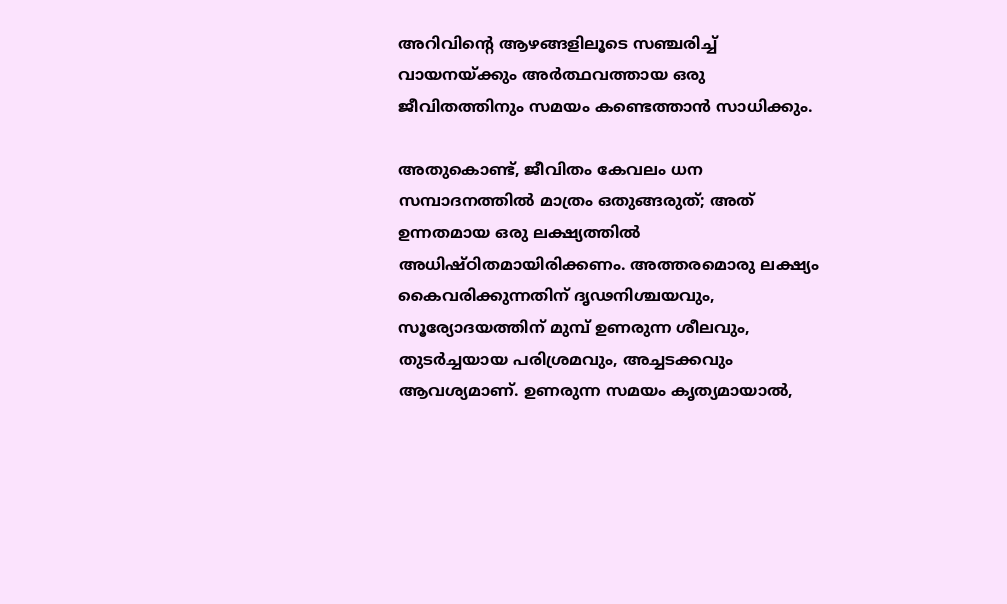അറിവിന്റെ ആഴങ്ങളിലൂടെ സഞ്ചരിച്ച് വായനയ്ക്കും അര്‍ത്ഥവത്തായ ഒരു ജീവിതത്തിനും സമയം കണ്ടെത്താന്‍ സാധിക്കും.

അതുകൊണ്ട്, ജീവിതം കേവലം ധന സമ്പാദനത്തില്‍ മാത്രം ഒതുങ്ങരുത്; അത് ഉന്നതമായ ഒരു ലക്ഷ്യത്തില്‍ അധിഷ്ഠിതമായിരിക്കണം. അത്തരമൊരു ലക്ഷ്യം കൈവരിക്കുന്നതിന് ദൃഢനിശ്ചയവും, സൂര്യോദയത്തിന് മുമ്പ് ഉണരുന്ന ശീലവും, തുടര്‍ച്ചയായ പരിശ്രമവും, അച്ചടക്കവും ആവശ്യമാണ്. ഉണരുന്ന സമയം കൃത്യമായാല്‍,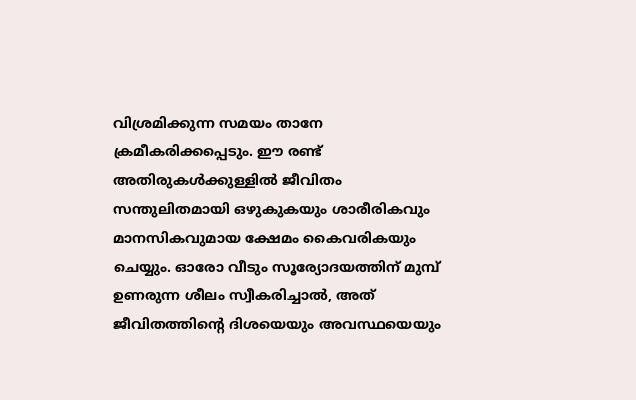വിശ്രമിക്കുന്ന സമയം താനേ ക്രമീകരിക്കപ്പെടും. ഈ രണ്ട് അതിരുകള്‍ക്കുള്ളില്‍ ജീവിതം സന്തുലിതമായി ഒഴുകുകയും ശാരീരികവും മാനസികവുമായ ക്ഷേമം കൈവരികയും ചെയ്യും. ഓരോ വീടും സൂര്യോദയത്തിന് മുമ്പ് ഉണരുന്ന ശീലം സ്വീകരിച്ചാല്‍, അത് ജീവിതത്തിന്റെ ദിശയെയും അവസ്ഥയെയും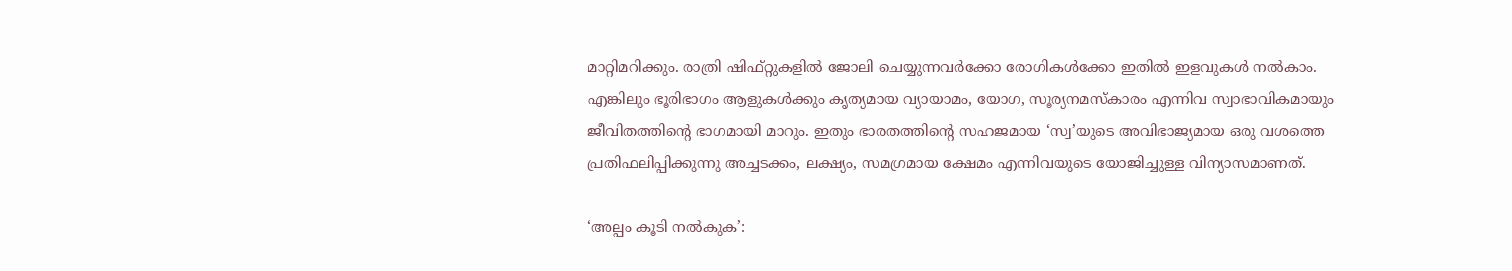മാറ്റിമറിക്കും. രാത്രി ഷിഫ്റ്റുകളില്‍ ജോലി ചെയ്യുന്നവര്‍ക്കോ രോഗികള്‍ക്കോ ഇതില്‍ ഇളവുകള്‍ നല്‍കാം. എങ്കിലും ഭൂരിഭാഗം ആളുകള്‍ക്കും കൃത്യമായ വ്യായാമം, യോഗ, സൂര്യനമസ്‌കാരം എന്നിവ സ്വാഭാവികമായും ജീവിതത്തിന്റെ ഭാഗമായി മാറും. ഇതും ഭാരതത്തിന്റെ സഹജമായ ‘സ്വ’യുടെ അവിഭാജ്യമായ ഒരു വശത്തെ പ്രതിഫലിപ്പിക്കുന്നു അച്ചടക്കം, ലക്ഷ്യം, സമഗ്രമായ ക്ഷേമം എന്നിവയുടെ യോജിച്ചുള്ള വിന്യാസമാണത്.

‘അല്പം കൂടി നല്‍കുക’: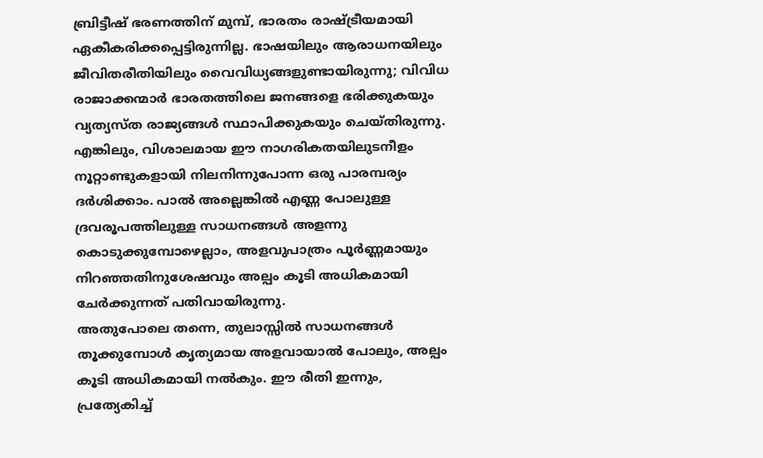ബ്രിട്ടീഷ് ഭരണത്തിന് മുമ്പ്, ഭാരതം രാഷ്ട്രീയമായി ഏകീകരിക്കപ്പെട്ടിരുന്നില്ല. ഭാഷയിലും ആരാധനയിലും ജീവിതരീതിയിലും വൈവിധ്യങ്ങളുണ്ടായിരുന്നു; വിവിധ രാജാക്കന്മാര്‍ ഭാരതത്തിലെ ജനങ്ങളെ ഭരിക്കുകയും വ്യത്യസ്ത രാജ്യങ്ങള്‍ സ്ഥാപിക്കുകയും ചെയ്തിരുന്നു. എങ്കിലും, വിശാലമായ ഈ നാഗരികതയിലുടനീളം നൂറ്റാണ്ടുകളായി നിലനിന്നുപോന്ന ഒരു പാരമ്പര്യം ദര്‍ശിക്കാം. പാല്‍ അല്ലെങ്കില്‍ എണ്ണ പോലുള്ള ദ്രവരൂപത്തിലുള്ള സാധനങ്ങള്‍ അളന്നു കൊടുക്കുമ്പോഴെല്ലാം, അളവുപാത്രം പൂര്‍ണ്ണമായും നിറഞ്ഞതിനുശേഷവും അല്പം കൂടി അധികമായി ചേര്‍ക്കുന്നത് പതിവായിരുന്നു.
അതുപോലെ തന്നെ, തുലാസ്സില്‍ സാധനങ്ങള്‍ തൂക്കുമ്പോള്‍ കൃത്യമായ അളവായാല്‍ പോലും, അല്പം കൂടി അധികമായി നല്‍കും. ഈ രീതി ഇന്നും, പ്രത്യേകിച്ച്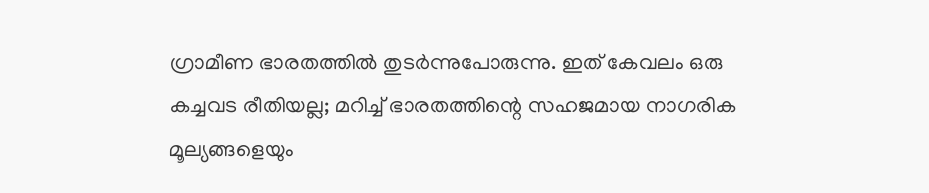ഗ്രാമീണ ഭാരതത്തില്‍ തുടര്‍ന്നുപോരുന്നു. ഇത് കേവലം ഒരു കച്ചവട രീതിയല്ല; മറിച്ച് ഭാരതത്തിന്റെ സഹജമായ നാഗരിക മൂല്യങ്ങളെയും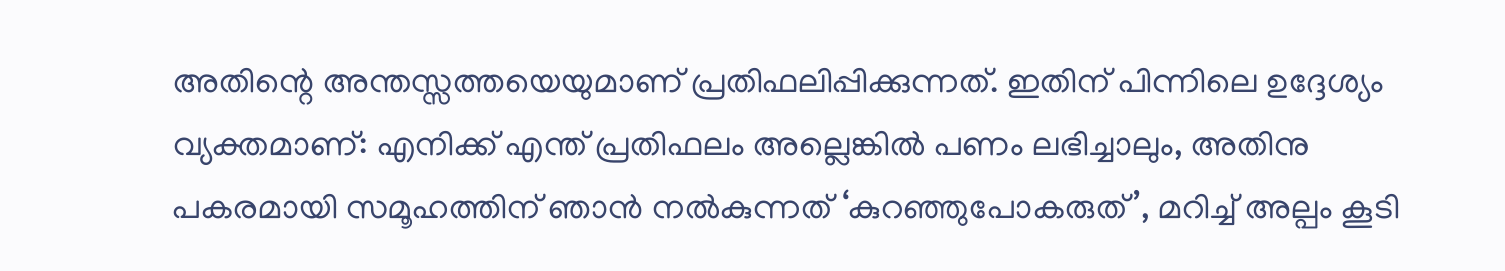അതിന്റെ അന്തസ്സത്തയെയുമാണ് പ്രതിഫലിപ്പിക്കുന്നത്. ഇതിന് പിന്നിലെ ഉദ്ദേശ്യം വ്യക്തമാണ്: എനിക്ക് എന്ത് പ്രതിഫലം അല്ലെങ്കില്‍ പണം ലഭിച്ചാലും, അതിനു പകരമായി സമൂഹത്തിന് ഞാന്‍ നല്‍കുന്നത് ‘കുറഞ്ഞുപോകരുത്’, മറിച്ച് അല്പം കൂടി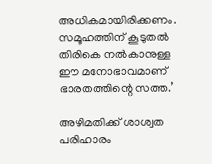അധികമായിരിക്കണം. സമൂഹത്തിന് കൂടുതല്‍ തിരികെ നല്‍കാനുള്ള ഈ മനോഭാവമാണ് ഭാരതത്തിന്റെ സത്ത.’

അഴിമതിക്ക് ശാശ്വത പരിഹാരം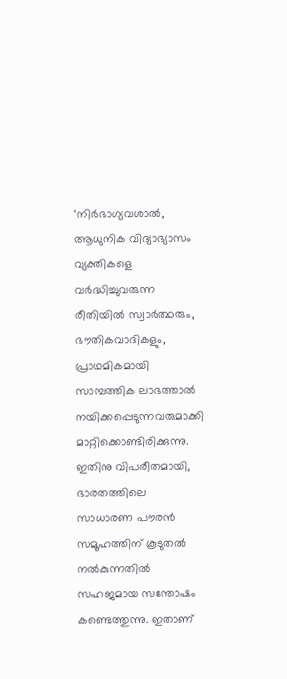‘നിര്‍ഭാഗ്യവശാല്‍, ആധുനിക വിദ്യാഭ്യാസം വ്യക്തികളെ വര്‍ദ്ധിച്ചുവരുന്ന രീതിയില്‍ സ്വാര്‍ത്ഥരും, ഭൗതികവാദികളും, പ്രാഥമികമായി സാമ്പത്തിക ലാഭത്താല്‍ നയിക്കപ്പെടുന്നവരുമാക്കി മാറ്റിക്കൊണ്ടിരിക്കുന്നു. ഇതിനു വിപരീതമായി, ഭാരതത്തിലെ സാധാരണ പൗരന്‍ സമൂഹത്തിന് കൂടുതല്‍ നല്‍കുന്നതില്‍ സഹജമായ സന്തോഷം കണ്ടെത്തുന്നു. ഇതാണ്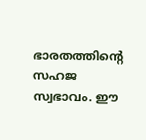ഭാരതത്തിന്റെ സഹജ സ്വഭാവം. ഈ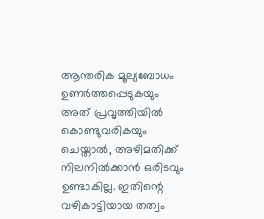ആന്തരിക മൂല്യബോധം ഉണര്‍ത്തപ്പെടുകയും അത് പ്രവൃത്തിയില്‍ കൊണ്ടുവരികയും ചെയ്താല്‍, അഴിമതിക്ക് നിലനില്‍ക്കാന്‍ ഒരിടവും ഉണ്ടാകില്ല. ഇതിന്റെ വഴികാട്ടിയായ തത്വം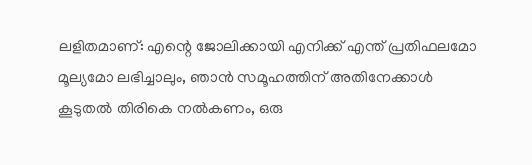ലളിതമാണ്: എന്റെ ജോലിക്കായി എനിക്ക് എന്ത് പ്രതിഫലമോ മൂല്യമോ ലഭിച്ചാലും, ഞാന്‍ സമൂഹത്തിന് അതിനേക്കാള്‍ കൂടുതല്‍ തിരികെ നല്‍കണം, ഒരു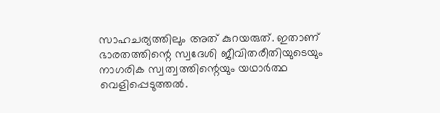സാഹചര്യത്തിലും അത് കുറയരുത്. ഇതാണ് ഭാരതത്തിന്റെ സ്വദേശി ജീവിതരീതിയുടെയും നാഗരിക സ്വത്വത്തിന്റെയും യഥാര്‍ത്ഥ വെളിപ്പെടുത്തല്‍.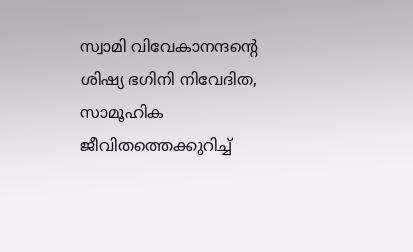സ്വാമി വിവേകാനന്ദന്റെ ശിഷ്യ ഭഗിനി നിവേദിത, സാമൂഹിക ജീവിതത്തെക്കുറിച്ച്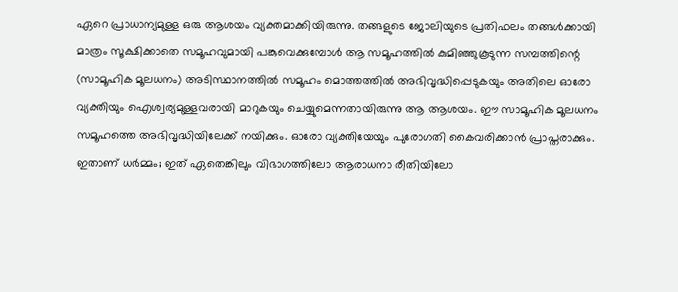ഏറെ പ്രാധാന്യമുള്ള ഒരു ആശയം വ്യക്തമാക്കിയിരുന്നു. തങ്ങളുടെ ജോലിയുടെ പ്രതിഫലം തങ്ങള്‍ക്കായി മാത്രം സൂക്ഷിക്കാതെ സമൂഹവുമായി പങ്കുവെക്കുമ്പോള്‍ ആ സമൂഹത്തില്‍ കുമിഞ്ഞുകൂടുന്ന സമ്പത്തിന്റെ (സാമൂഹിക മൂലധനം) അടിസ്ഥാനത്തില്‍ സമൂഹം മൊത്തത്തില്‍ അഭിവൃദ്ധിപ്പെടുകയും അതിലെ ഓരോ വ്യക്തിയും ഐശ്വര്യമുള്ളവരായി മാറുകയും ചെയ്യുമെന്നതായിരുന്നു ആ ആശയം. ഈ സാമൂഹിക മൂലധനം സമൂഹത്തെ അഭിവൃദ്ധിയിലേക്ക് നയിക്കും. ഓരോ വ്യക്തിയേയും പുരോഗതി കൈവരിക്കാന്‍ പ്രാപ്തരാക്കും. ഇതാണ് ധര്‍മ്മം; ഇത് ഏതെങ്കിലും വിഭാഗത്തിലോ ആരാധനാ രീതിയിലോ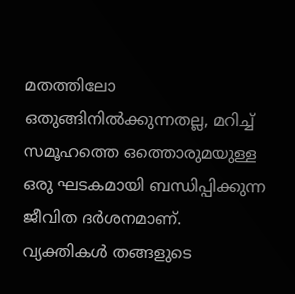മതത്തിലോ ഒതുങ്ങിനില്‍ക്കുന്നതല്ല, മറിച്ച് സമൂഹത്തെ ഒത്തൊരുമയുള്ള ഒരു ഘടകമായി ബന്ധിപ്പിക്കുന്ന ജീവിത ദര്‍ശനമാണ്.
വ്യക്തികള്‍ തങ്ങളുടെ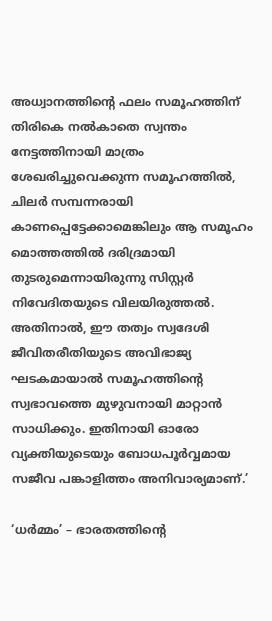അധ്വാനത്തിന്റെ ഫലം സമൂഹത്തിന് തിരികെ നല്‍കാതെ സ്വന്തം നേട്ടത്തിനായി മാത്രം ശേഖരിച്ചുവെക്കുന്ന സമൂഹത്തില്‍, ചിലര്‍ സമ്പന്നരായി കാണപ്പെട്ടേക്കാമെങ്കിലും ആ സമൂഹം മൊത്തത്തില്‍ ദരിദ്രമായി തുടരുമെന്നായിരുന്നു സിസ്റ്റര്‍ നിവേദിതയുടെ വിലയിരുത്തല്‍. അതിനാല്‍, ഈ തത്വം സ്വദേശി ജീവിതരീതിയുടെ അവിഭാജ്യ ഘടകമായാല്‍ സമൂഹത്തിന്റെ സ്വഭാവത്തെ മുഴുവനായി മാറ്റാന്‍ സാധിക്കും. ഇതിനായി ഓരോ വ്യക്തിയുടെയും ബോധപൂര്‍വ്വമായ സജീവ പങ്കാളിത്തം അനിവാര്യമാണ്.’

‘ധര്‍മ്മം’ – ഭാരതത്തിന്റെ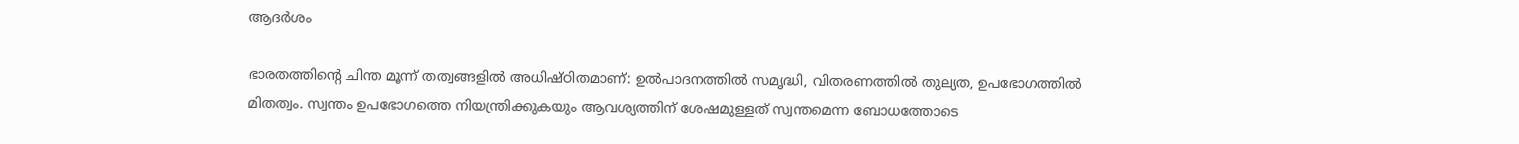ആദര്‍ശം

ഭാരതത്തിന്റെ ചിന്ത മൂന്ന് തത്വങ്ങളില്‍ അധിഷ്ഠിതമാണ്: ഉല്‍പാദനത്തില്‍ സമൃദ്ധി, വിതരണത്തില്‍ തുല്യത, ഉപഭോഗത്തില്‍ മിതത്വം. സ്വന്തം ഉപഭോഗത്തെ നിയന്ത്രിക്കുകയും ആവശ്യത്തിന് ശേഷമുള്ളത് സ്വന്തമെന്ന ബോധത്തോടെ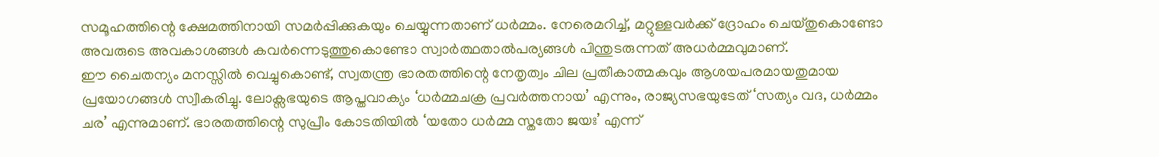സമൂഹത്തിന്റെ ക്ഷേമത്തിനായി സമര്‍പ്പിക്കുകയും ചെയ്യുന്നതാണ് ധര്‍മ്മം. നേരെമറിച്ച്, മറ്റുള്ളവര്‍ക്ക് ദ്രോഹം ചെയ്തുകൊണ്ടോ അവരുടെ അവകാശങ്ങള്‍ കവര്‍ന്നെടുത്തുകൊണ്ടോ സ്വാര്‍ത്ഥതാല്‍പര്യങ്ങള്‍ പിന്തുടരുന്നത് അധര്‍മ്മവുമാണ്.
ഈ ചൈതന്യം മനസ്സില്‍ വെച്ചുകൊണ്ട്, സ്വതന്ത്ര ഭാരതത്തിന്റെ നേതൃത്വം ചില പ്രതീകാത്മകവും ആശയപരമായതുമായ പ്രയോഗങ്ങള്‍ സ്വീകരിച്ചു. ലോക്സഭയുടെ ആപ്തവാക്യം ‘ധര്‍മ്മചക്ര പ്രവര്‍ത്തനായ’ എന്നും, രാജ്യസഭയുടേത് ‘സത്യം വദ, ധര്‍മ്മം ചര’ എന്നുമാണ്. ഭാരതത്തിന്റെ സുപ്രീം കോടതിയില്‍ ‘യതോ ധര്‍മ്മ സ്തതോ ജയഃ’ എന്ന്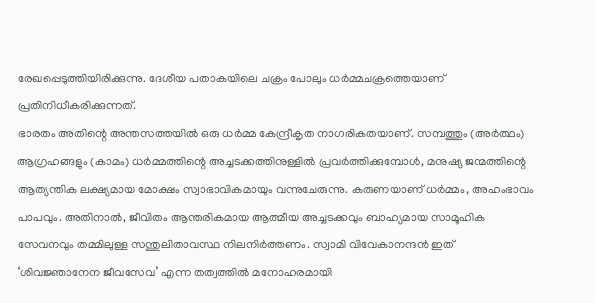രേഖപ്പെടുത്തിയിരിക്കുന്നു. ദേശീയ പതാകയിലെ ചക്രം പോലും ധര്‍മ്മചക്രത്തെയാണ് പ്രതിനിധീകരിക്കുന്നത്.
ഭാരതം അതിന്റെ അന്തസത്തയില്‍ ഒരു ധര്‍മ്മ കേന്ദ്രീകൃത നാഗരികതയാണ്. സമ്പത്തും (അര്‍ത്ഥം) ആഗ്രഹങ്ങളും (കാമം) ധര്‍മ്മത്തിന്റെ അച്ചടക്കത്തിനുള്ളില്‍ പ്രവര്‍ത്തിക്കുമ്പോള്‍, മനുഷ്യ ജന്മത്തിന്റെ ആത്യന്തിക ലക്ഷ്യമായ മോക്ഷം സ്വാഭാവികമായും വന്നുചേരുന്നു. കരുണയാണ് ധര്‍മ്മം, അഹംഭാവം പാപവും. അതിനാല്‍, ജീവിതം ആന്തരികമായ ആത്മീയ അച്ചടക്കവും ബാഹ്യമായ സാമൂഹിക സേവനവും തമ്മിലുള്ള സന്തുലിതാവസ്ഥ നിലനിര്‍ത്തണം. സ്വാമി വിവേകാനന്ദന്‍ ഇത് ‘ശിവജ്ഞാനേന ജീവസേവ’ എന്ന തത്വത്തില്‍ മനോഹരമായി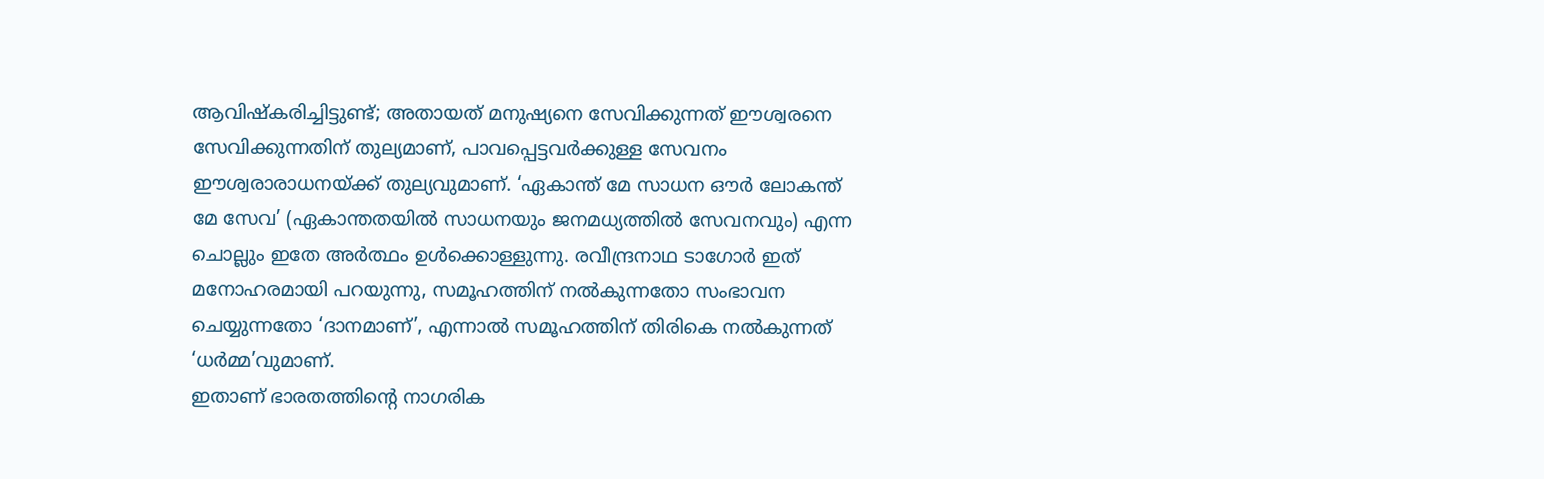ആവിഷ്‌കരിച്ചിട്ടുണ്ട്; അതായത് മനുഷ്യനെ സേവിക്കുന്നത് ഈശ്വരനെ സേവിക്കുന്നതിന് തുല്യമാണ്, പാവപ്പെട്ടവര്‍ക്കുള്ള സേവനം ഈശ്വരാരാധനയ്ക്ക് തുല്യവുമാണ്. ‘ഏകാന്ത് മേ സാധന ഔര്‍ ലോകന്ത് മേ സേവ’ (ഏകാന്തതയില്‍ സാധനയും ജനമധ്യത്തില്‍ സേവനവും) എന്ന ചൊല്ലും ഇതേ അര്‍ത്ഥം ഉള്‍ക്കൊള്ളുന്നു. രവീന്ദ്രനാഥ ടാഗോര്‍ ഇത് മനോഹരമായി പറയുന്നു, സമൂഹത്തിന് നല്‍കുന്നതോ സംഭാവന ചെയ്യുന്നതോ ‘ദാനമാണ്’, എന്നാല്‍ സമൂഹത്തിന് തിരികെ നല്‍കുന്നത് ‘ധര്‍മ്മ’വുമാണ്.
ഇതാണ് ഭാരതത്തിന്റെ നാഗരിക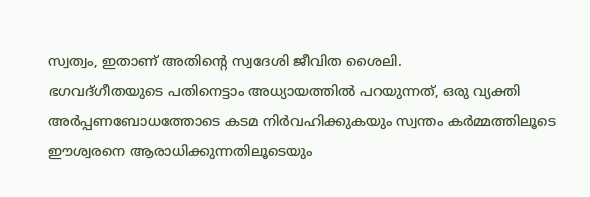സ്വത്വം, ഇതാണ് അതിന്റെ സ്വദേശി ജീവിത ശൈലി.
ഭഗവദ്ഗീതയുടെ പതിനെട്ടാം അധ്യായത്തില്‍ പറയുന്നത്, ഒരു വ്യക്തി അര്‍പ്പണബോധത്തോടെ കടമ നിര്‍വഹിക്കുകയും സ്വന്തം കര്‍മ്മത്തിലൂടെ ഈശ്വരനെ ആരാധിക്കുന്നതിലൂടെയും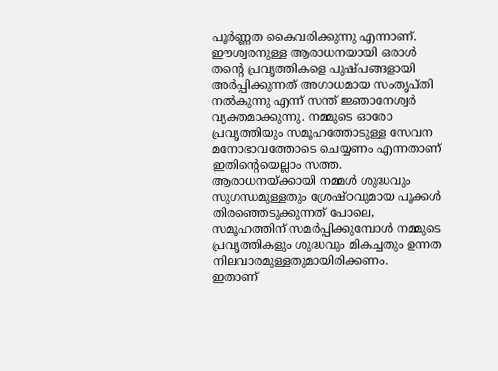പൂര്‍ണ്ണത കൈവരിക്കുന്നു എന്നാണ്. ഈശ്വരനുള്ള ആരാധനയായി ഒരാള്‍ തന്റെ പ്രവൃത്തികളെ പുഷ്പങ്ങളായി അര്‍പ്പിക്കുന്നത് അഗാധമായ സംതൃപ്തി നല്‍കുന്നു എന്ന് സന്ത് ജ്ഞാനേശ്വര്‍ വ്യക്തമാക്കുന്നു. നമ്മുടെ ഓരോ പ്രവൃത്തിയും സമൂഹത്തോടുള്ള സേവന മനോഭാവത്തോടെ ചെയ്യണം എന്നതാണ് ഇതിന്റെയെല്ലാം സത്ത. ആരാധനയ്ക്കായി നമ്മള്‍ ശുദ്ധവും സുഗന്ധമുള്ളതും ശ്രേഷ്ഠവുമായ പൂക്കള്‍ തിരഞ്ഞെടുക്കുന്നത് പോലെ, സമൂഹത്തിന് സമര്‍പ്പിക്കുമ്പോള്‍ നമ്മുടെ പ്രവൃത്തികളും ശുദ്ധവും മികച്ചതും ഉന്നത നിലവാരമുള്ളതുമായിരിക്കണം.
ഇതാണ്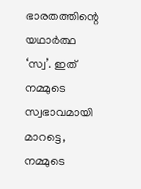ഭാരതത്തിന്റെ യഥാര്‍ത്ഥ ‘സ്വ’. ഇത് നമ്മുടെ സ്വഭാവമായി മാറട്ടെ, നമ്മുടെ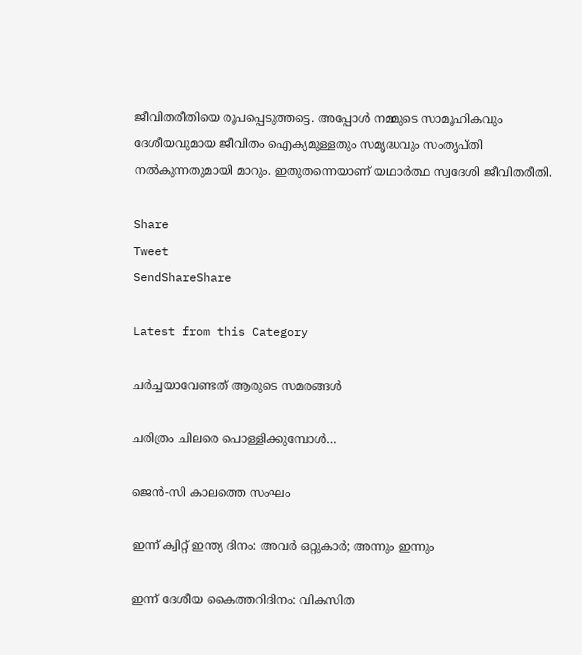ജീവിതരീതിയെ രൂപപ്പെടുത്തട്ടെ. അപ്പോള്‍ നമ്മുടെ സാമൂഹികവും ദേശീയവുമായ ജീവിതം ഐക്യമുള്ളതും സമൃദ്ധവും സംതൃപ്തി നല്‍കുന്നതുമായി മാറും. ഇതുതന്നെയാണ് യഥാര്‍ത്ഥ സ്വദേശി ജീവിതരീതി.

Share
Tweet
SendShareShare

Latest from this Category

ചര്‍ച്ചയാവേണ്ടത് ആരുടെ സമരങ്ങള്‍

ചരിത്രം ചിലരെ പൊള്ളിക്കുമ്പോള്‍…

ജെൻ-സി കാലത്തെ സംഘം

ഇന്ന് ക്വിറ്റ് ഇന്ത്യ ദിനം: അവര്‍ ഒറ്റുകാര്‍; അന്നും ഇന്നും

ഇന്ന് ദേശീയ കൈത്തറിദിനം: വികസിത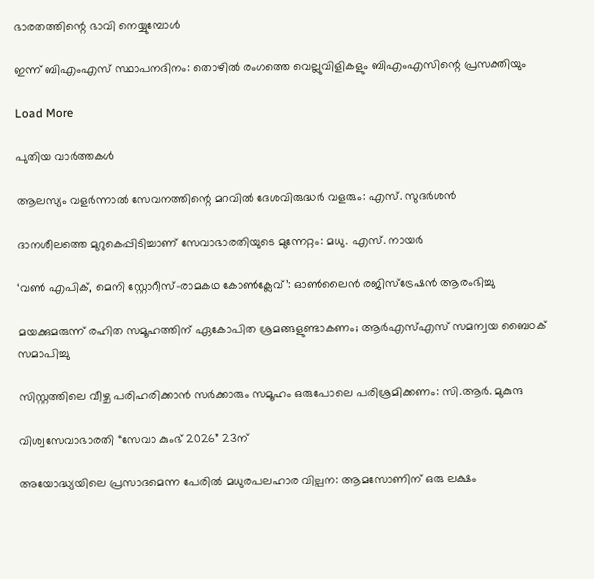ഭാരതത്തിന്റെ ഭാവി നെയ്യുമ്പോള്‍

ഇന്ന് ബിഎംഎസ് സ്ഥാപനദിനം: തൊഴില്‍ രംഗത്തെ വെല്ലുവിളികളും ബിഎംഎസിന്റെ പ്രസക്തിയും

Load More

പുതിയ വാര്‍ത്തകള്‍

ആലസ്യം വളര്‍ന്നാല്‍ സേവനത്തിന്റെ മറവില്‍ ദേശവിരുദ്ധര്‍ വളരും: എസ്. സുദര്‍ശന്‍

ദാനശീലത്തെ മുറുകെപ്പിടിച്ചാണ് സേവാഭാരതിയുടെ മുന്നേറ്റം: മധു. എസ്. നായര്‍

‘വണ്‍ എപിക്, മെനി സ്റ്റോറീസ്-രാമകഥ കോണ്‍ക്ലേവ്’: ഓണ്‍ലൈന്‍ രജിസ്ട്രേഷന്‍ ആരംഭിച്ചു

മയക്കുമരുന്ന് രഹിത സമൂഹത്തിന് ഏകോപിത ശ്രമങ്ങളുണ്ടാകണം; ആര്‍എസ്എസ് സമന്വയ ബൈഠക് സമാപിച്ചു

സിസ്റ്റത്തിലെ വീഴ്ച പരിഹരിക്കാന്‍ സര്‍ക്കാരും സമൂഹം ഒരുപോലെ പരിശ്രമിക്കണം: സി.ആര്‍. മുകുന്ദ

വിശ്വസേവാഭാരതി “സേവാ കുംഭ് 2026” 23ന്

അയോദ്ധ്യയിലെ പ്രസാദമെന്ന പേരില്‍ മധുരപലഹാര വില്പന: ആമസോണിന് ഒരു ലക്ഷം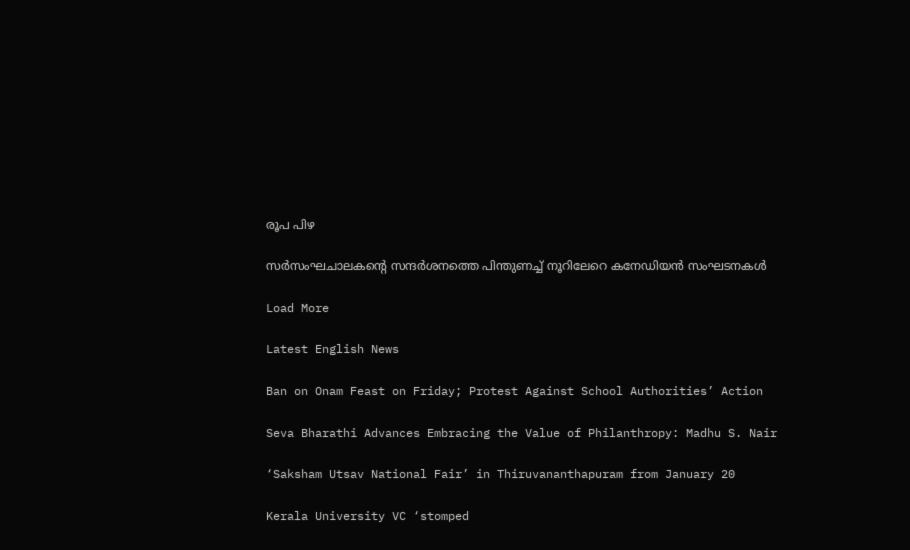രൂപ പിഴ

സർസംഘചാലകന്റെ സന്ദർശനത്തെ പിന്തുണച്ച് നൂറിലേറെ കനേഡിയൻ സംഘടനകൾ

Load More

Latest English News

Ban on Onam Feast on Friday; Protest Against School Authorities’ Action

Seva Bharathi Advances Embracing the Value of Philanthropy: Madhu S. Nair

‘Saksham Utsav National Fair’ in Thiruvananthapuram from January 20

Kerala University VC ‘stomped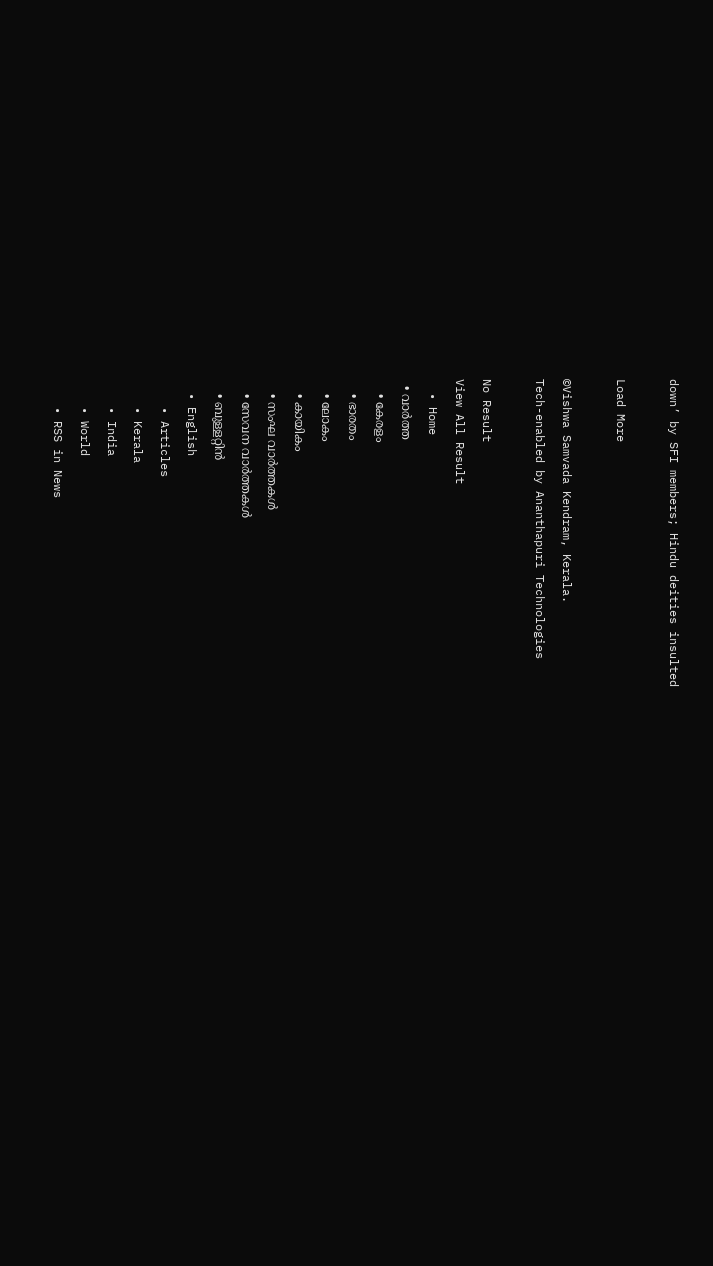down’ by SFI members; Hindu deities insulted

Load More

©Vishwa Samvada Kendram, Kerala.
Tech-enabled by Ananthapuri Technologies

No Result
View All Result
  • Home
  • വാര്‍ത്ത
    • കേരളം
    • ഭാരതം
    • ലോകം
    • കായികം
    • സംഘ വാര്‍ത്തകള്‍
    • സേവന വാര്‍ത്തകള്‍
    • ബുള്ളറ്റിൻ
  • English
    • Articles
    • Kerala
    • India
    • World
    • RSS in News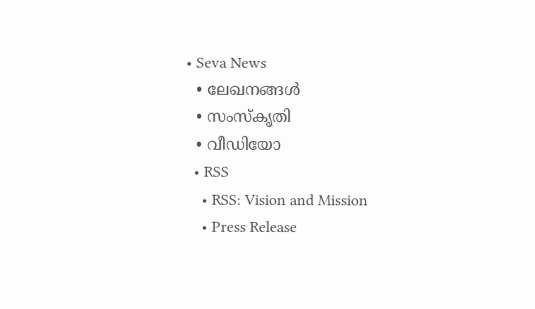• Seva News
  • ലേഖനങ്ങള്‍
  • സംസ്കൃതി
  • വീഡിയോ
  • RSS
    • RSS: Vision and Mission
    • Press Release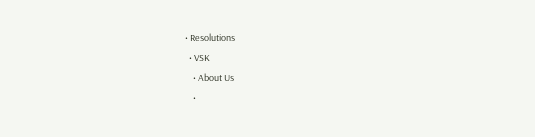• Resolutions
  • VSK
    • About Us
    •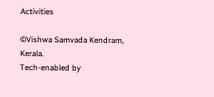Activities

©Vishwa Samvada Kendram, Kerala.
Tech-enabled by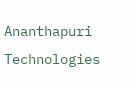Ananthapuri Technologies